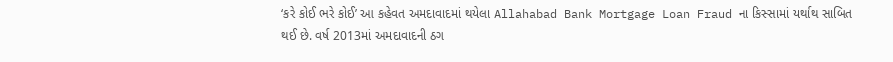‘કરે કોઈ ભરે કોઈ’ આ કહેવત અમદાવાદમાં થયેલા Allahabad Bank Mortgage Loan Fraud ના કિસ્સામાં યર્થાથ સાબિત થઈ છે. વર્ષ 2013માં અમદાવાદની ઠગ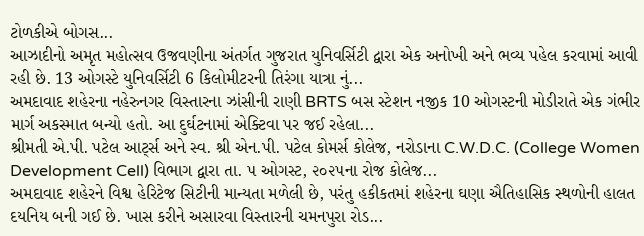ટોળકીએ બોગસ...
આઝાદીનો અમૃત મહોત્સવ ઉજવણીના અંતર્ગત ગુજરાત યુનિવર્સિટી દ્વારા એક અનોખી અને ભવ્ય પહેલ કરવામાં આવી રહી છે. 13 ઓગસ્ટે યુનિવર્સિટી 6 કિલોમીટરની તિરંગા યાત્રા નું...
અમદાવાદ શહેરના નહેરુનગર વિસ્તારના ઝાંસીની રાણી BRTS બસ સ્ટેશન નજીક 10 ઓગસ્ટની મોડીરાતે એક ગંભીર માર્ગ અકસ્માત બન્યો હતો. આ દુર્ઘટનામાં એક્ટિવા પર જઈ રહેલા...
શ્રીમતી એ.પી. પટેલ આર્ટ્સ અને સ્વ. શ્રી એન.પી. પટેલ કોમર્સ કોલેજ, નરોડાના C.W.D.C. (College Women Development Cell) વિભાગ દ્વારા તા. ૫ ઓગસ્ટ, ૨૦૨૫ના રોજ કોલેજ...
અમદાવાદ શહેરને વિશ્વ હેરિટેજ સિટીની માન્યતા મળેલી છે, પરંતુ હકીકતમાં શહેરના ઘણા ઐતિહાસિક સ્થળોની હાલત દયનિય બની ગઈ છે. ખાસ કરીને અસારવા વિસ્તારની ચમનપુરા રોડ...